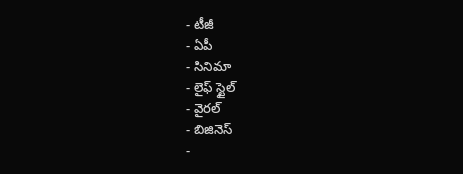- టీజీ
- ఏపీ
- సినిమా
- లైఫ్ స్టైల్
- వైరల్
- బిజినెస్
-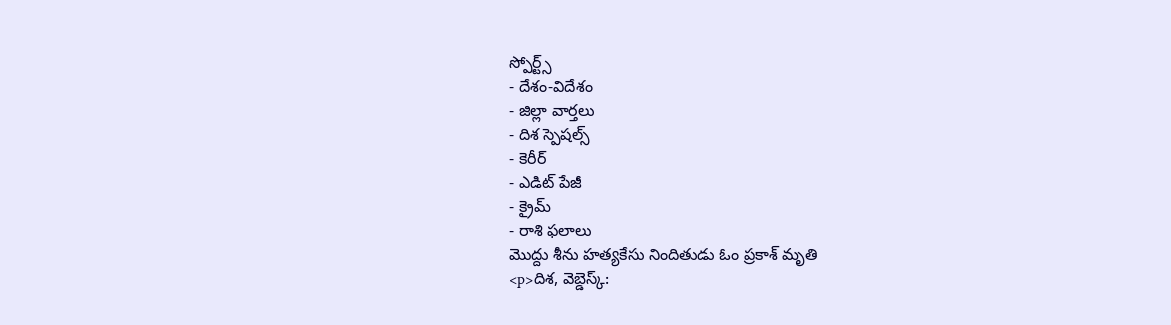స్పోర్ట్స్
- దేశం-విదేశం
- జిల్లా వార్తలు
- దిశ స్పెషల్స్
- కెరీర్
- ఎడిట్ పేజీ
- క్రైమ్
- రాశి ఫలాలు
మొద్దు శీను హత్యకేసు నిందితుడు ఓం ప్రకాశ్ మృతి
<p>దిశ, వెబ్డెస్క్: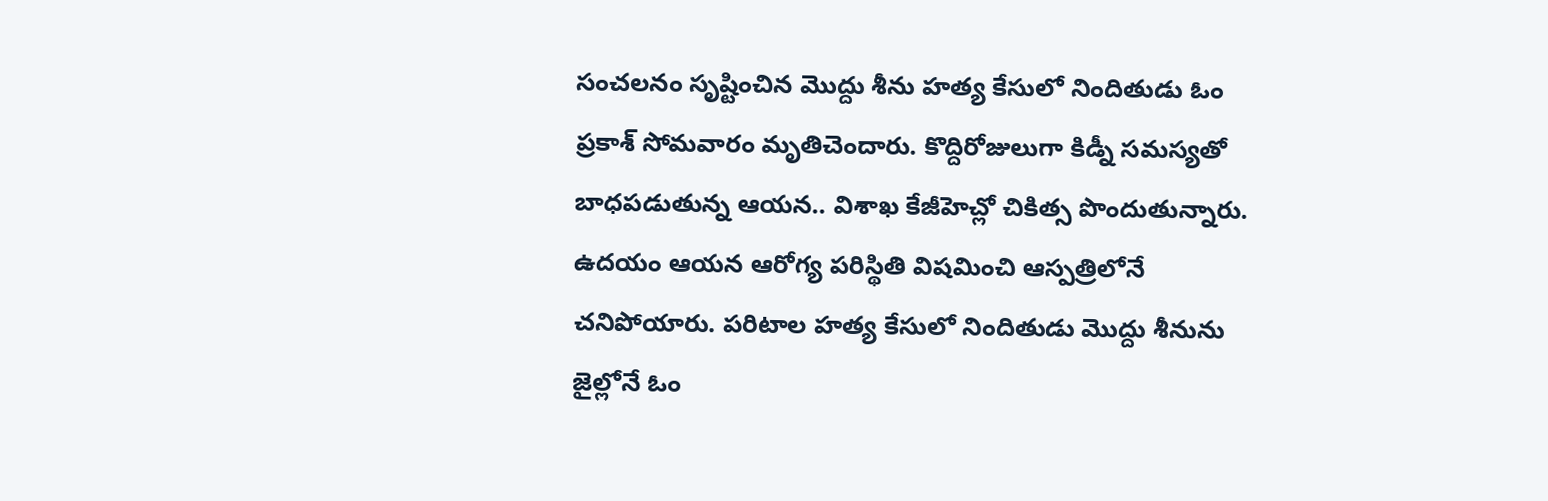సంచలనం సృష్టించిన మొద్దు శీను హత్య కేసులో నిందితుడు ఓం ప్రకాశ్ సోమవారం మృతిచెందారు. కొద్దిరోజులుగా కిడ్నీ సమస్యతో బాధపడుతున్న ఆయన.. విశాఖ కేజీహెచ్లో చికిత్స పొందుతున్నారు. ఉదయం ఆయన ఆరోగ్య పరిస్థితి విషమించి ఆస్పత్రిలోనే చనిపోయారు. పరిటాల హత్య కేసులో నిందితుడు మొద్దు శీనును జైల్లోనే ఓం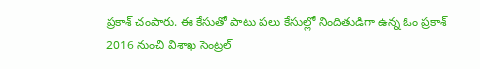ప్రకాశ్ చంపారు. ఈ కేసుతో పాటు పలు కేసుల్లో నిందితుడిగా ఉన్న ఓం ప్రకాశ్ 2016 నుంచి విశాఖ సెంట్రల్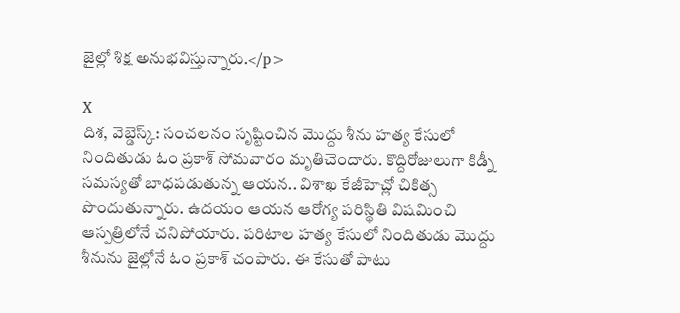జైల్లో శిక్ష అనుభవిస్తున్నారు.</p>

X
దిశ, వెబ్డెస్క్: సంచలనం సృష్టించిన మొద్దు శీను హత్య కేసులో నిందితుడు ఓం ప్రకాశ్ సోమవారం మృతిచెందారు. కొద్దిరోజులుగా కిడ్నీ సమస్యతో బాధపడుతున్న ఆయన.. విశాఖ కేజీహెచ్లో చికిత్స పొందుతున్నారు. ఉదయం ఆయన ఆరోగ్య పరిస్థితి విషమించి ఆస్పత్రిలోనే చనిపోయారు. పరిటాల హత్య కేసులో నిందితుడు మొద్దు శీనును జైల్లోనే ఓం ప్రకాశ్ చంపారు. ఈ కేసుతో పాటు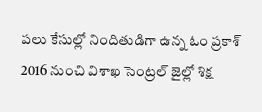పలు కేసుల్లో నిందితుడిగా ఉన్న ఓం ప్రకాశ్ 2016 నుంచి విశాఖ సెంట్రల్ జైల్లో శిక్ష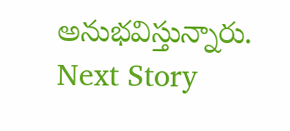అనుభవిస్తున్నారు.
Next Story